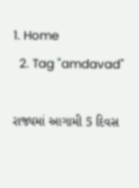1. Home
  2. Tag "amdavad"

રાજ્યમાં આગામી 5 દિવસ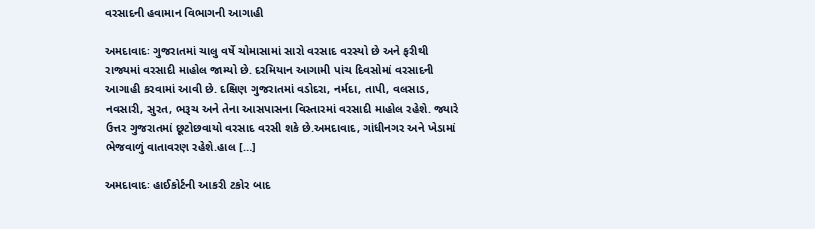વરસાદની હવામાન વિભાગની આગાહી

અમદાવાદઃ ગુજરાતમાં ચાલુ વર્ષે ચોમાસામાં સારો વરસાદ વરસ્યો છે અને ફરીથી રાજ્યમાં વરસાદી માહોલ જામ્યો છે. દરમિયાન આગામી પાંચ દિવસોમાં વરસાદની આગાહી કરવામાં આવી છે. દક્ષિણ ગુજરાતમાં વડોદરા, નર્મદા, તાપી, વલસાડ, નવસારી, સુરત, ભરૂચ અને તેના આસપાસના વિસ્તારમાં વરસાદી માહોલ રહેશે. જ્યારે ઉત્તર ગુજરાતમાં છૂટોછવાયો વરસાદ વરસી શકે છે.અમદાવાદ, ગાંધીનગર અને ખેડામાં ભેજવાળું વાતાવરણ રહેશે.હાલ […]

અમદાવાદઃ હાઈકોર્ટની આકરી ટકોર બાદ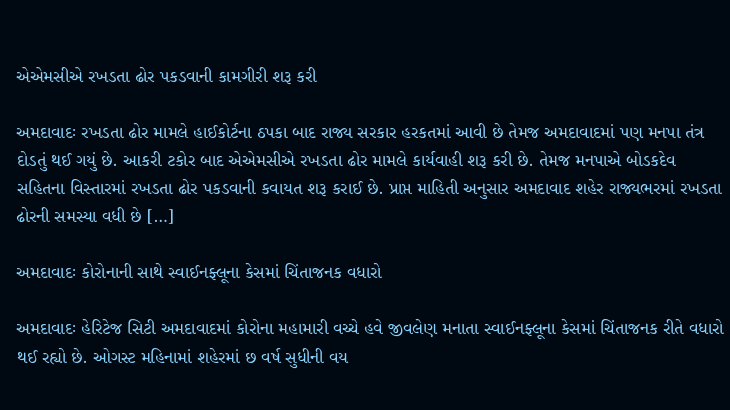એએમસીએ રખડતા ઢોર પકડવાની કામગીરી શરૂ કરી

અમદાવાદઃ રખડતા ઢોર મામલે હાઈકોર્ટના ઠપકા બાદ રાજ્ય સરકાર હરકતમાં આવી છે તેમજ અમદાવાદમાં પણ મનપા તંત્ર દોડતું થઈ ગયું છે. આકરી ટકોર બાદ એએમસીએ રખડતા ઢોર મામલે કાર્યવાહી શરૂ કરી છે. તેમજ મનપાએ બોડકદેવ સહિતના વિસ્તારમાં રખડતા ઢોર પકડવાની કવાયત શરૂ કરાઈ છે. પ્રાપ્ત માહિતી અનુસાર અમદાવાદ શહેર રાજ્યભરમાં રખડતા ઢોરની સમસ્યા વધી છે […]

અમદાવાદઃ કોરોનાની સાથે સ્વાઈનફ્લૂના કેસમાં ચિંતાજનક વધારો

અમદાવાદઃ હેરિટેજ સિટી અમદાવાદમાં કોરોના મહામારી વચ્ચે હવે જીવલેણ મનાતા સ્વાઈનફ્લૂના કેસમાં ચિંતાજનક રીતે વધારો થઈ રહ્યો છે. ઓગસ્ટ મહિનામાં શહેરમાં છ વર્ષ સુધીની વય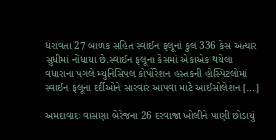ધરાવતા 27 બાળક સહિત સ્વાઈન ફલૂનાં કુલ 336 કેસ અત્યાર સુધીમાં નોંધાયા છે.સ્વાઈન ફલૂના કેસમાં એકાએક થયેલા વધારાના પગલે મ્યુનિસિપલ કોર્પોરેશન હસ્તકની હોસ્પિટલોમાં સ્વાઈન ફલૂના દર્દીઓને સારવાર આપવા માટે આઈસોલેશન […]

અમદાવાદઃ વાસણા બેરેજના 26 દરવાજા ખોલીને પાણી છોડાયું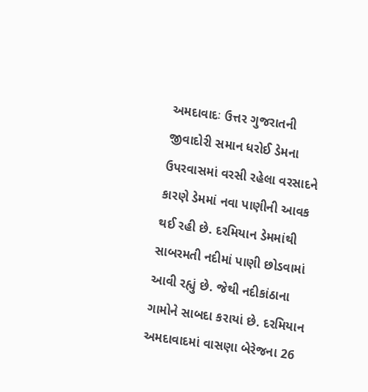અમદાવાદઃ ઉત્તર ગુજરાતની જીવાદોરી સમાન ધરોઈ ડેમના ઉપરવાસમાં વરસી રહેલા વરસાદને કારણે ડેમમાં નવા પાણીની આવક થઈ રહી છે. દરમિયાન ડેમમાંથી સાબરમતી નદીમાં પાણી છોડવામાં આવી રહ્યું છે. જેથી નદીકાંઠાના ગામોને સાબદા કરાયાં છે. દરમિયાન અમદાવાદમાં વાસણા બેરેજના 26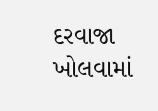દરવાજા ખોલવામાં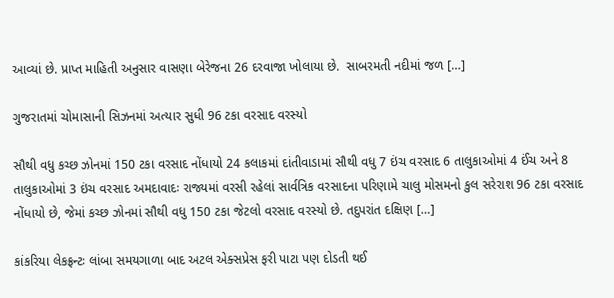આવ્યાં છે. પ્રાપ્ત માહિતી અનુસાર વાસણા બેરેજના 26 દરવાજા ખોલાયા છે.  સાબરમતી નદીમાં જળ […]

ગુજરાતમાં ચોમાસાની સિઝનમાં અત્યાર સુધી 96 ટકા વરસાદ વરસ્યો

સૌથી વધુ કચ્છ ઝોનમાં 150 ટકા વરસાદ નોંધાયો 24 કલાકમાં દાંતીવાડામાં સૌથી વધુ 7 ઇંચ વરસાદ 6 તાલુકાઓમાં 4 ઈંચ અને 8 તાલુકાઓમાં 3 ઇંચ વરસાદ અમદાવાદઃ રાજ્યમાં વરસી રહેલાં સાર્વત્રિક વરસાદના પરિણામે ચાલુ મોસમનો કુલ સરેરાશ 96 ટકા વરસાદ નોંધાયો છે, જેમાં કચ્છ ઝોનમાં સૌથી વધુ 150 ટકા જેટલો વરસાદ વરસ્યો છે. તદુપરાંત દક્ષિણ […]

કાંકરિયા લેકફ્રન્ટઃ લાંબા સમયગાળા બાદ અટલ એક્સપ્રેસ ફરી પાટા પણ દોડતી થઈ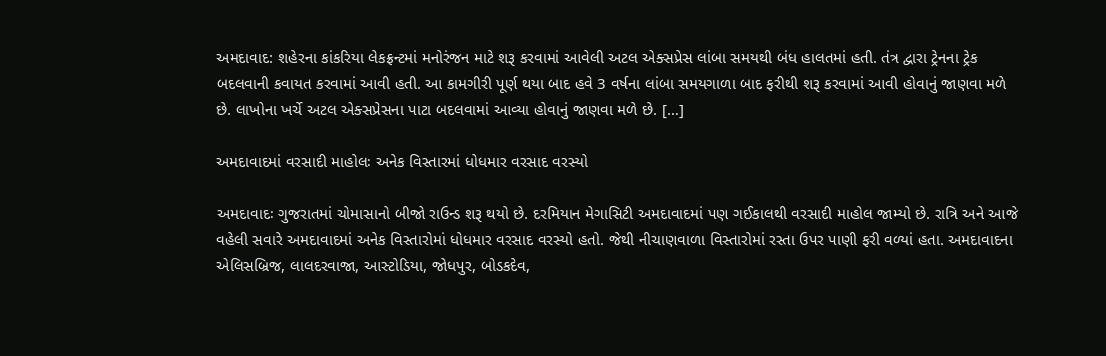અમદાવાદ: શહેરના કાંકરિયા લેકફ્રન્ટમાં મનોરંજન માટે શરૂ કરવામાં આવેલી અટલ એક્સપ્રેસ લાંબા સમયથી બંધ હાલતમાં હતી. તંત્ર દ્વારા ટ્રેનના ટ્રેક બદલવાની કવાયત કરવામાં આવી હતી. આ કામગીરી પૂર્ણ થયા બાદ હવે 3 વર્ષના લાંબા સમયગાળા બાદ ફરીથી શરૂ કરવામાં આવી હોવાનું જાણવા મળે છે. લાખોના ખર્ચે અટલ એક્સપ્રેસના પાટા બદલવામાં આવ્યા હોવાનું જાણવા મળે છે. […]

અમદાવાદમાં વરસાદી માહોલઃ અનેક વિસ્તારમાં ધોધમાર વરસાદ વરસ્યો

અમદાવાદઃ ગુજરાતમાં ચોમાસાનો બીજો રાઉન્ડ શરૂ થયો છે. દરમિયાન મેગાસિટી અમદાવાદમાં પણ ગઈકાલથી વરસાદી માહોલ જામ્યો છે. રાત્રિ અને આજે વહેલી સવારે અમદાવાદમાં અનેક વિસ્તારોમાં ધોધમાર વરસાદ વરસ્યો હતો. જેથી નીચાણવાળા વિસ્તારોમાં રસ્તા ઉપર પાણી ફરી વળ્યાં હતા. અમદાવાદના એલિસબ્રિજ, લાલદરવાજા, આસ્ટોડિયા, જોધપુર, બોડકદેવ,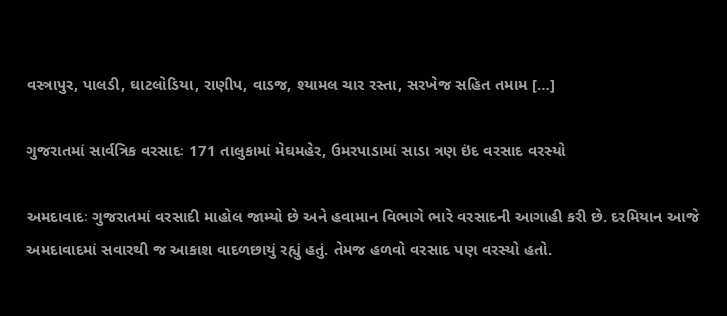વસ્ત્રાપુર, પાલડી, ઘાટલોડિયા, રાણીપ, વાડજ, શ્યામલ ચાર રસ્તા, સરખેજ સહિત તમામ […]

ગુજરાતમાં સાર્વત્રિક વરસાદઃ 171 તાલુકામાં મેઘમહેર, ઉમરપાડામાં સાડા ત્રણ ઇંદ વરસાદ વરસ્યો

અમદાવાદઃ ગુજરાતમાં વરસાદી માહોલ જામ્યો છે અને હવામાન વિભાગે ભારે વરસાદની આગાહી કરી છે. દરમિયાન આજે અમદાવાદમાં સવારથી જ આકાશ વાદળછાયું રહ્યું હતું. તેમજ હળવો વરસાદ પણ વરસ્યો હતો.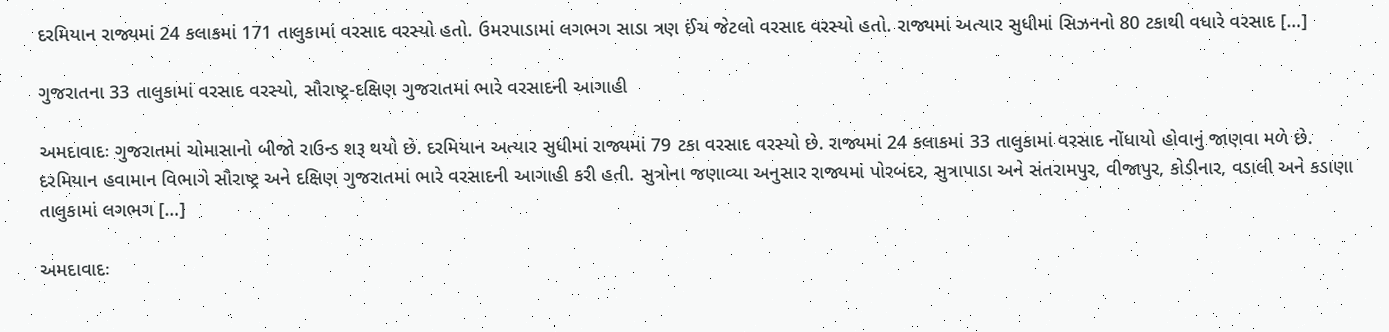દરમિયાન રાજ્યમાં 24 કલાકમાં 171 તાલુકામાં વરસાદ વરસ્યો હતો. ઉમરપાડામાં લગભગ સાડા ત્રણ ઈંચ જેટલો વરસાદ વરસ્યો હતો. રાજ્યમાં અત્યાર સુધીમાં સિઝનનો 80 ટકાથી વધારે વરસાદ […]

ગુજરાતના 33 તાલુકામાં વરસાદ વરસ્યો, સૌરાષ્ટ્ર-દક્ષિણ ગુજરાતમાં ભારે વરસાદની આગાહી

અમદાવાદઃ ગુજરાતમાં ચોમાસાનો બીજો રાઉન્ડ શરૂ થયો છે. દરમિયાન અત્યાર સુધીમાં રાજ્યમાં 79 ટકા વરસાદ વરસ્યો છે. રાજ્યમાં 24 કલાકમાં 33 તાલુકામાં વરસાદ નોંધાયો હોવાનું જાણવા મળે છે. દરમિયાન હવામાન વિભાગે સૌરાષ્ટ્ર અને દક્ષિણ ગુજરાતમાં ભારે વરસાદની આગાહી કરી હતી. સુત્રોના જણાવ્યા અનુસાર રાજ્યમાં પોરબંદર, સુત્રાપાડા અને સંતરામપુર, વીજાપુર, કોડીનાર, વડાલી અને કડાણા તાલુકામાં લગભગ […]

અમદાવાદઃ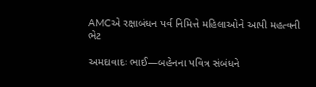AMCએ રક્ષાબંધન પર્વ નિમિત્તે મહિલાઓને આપી મહત્વની ભેટ

અમદાવાદઃ ભાઈ—બહેનના પવિત્ર સંબંધને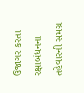ઉજાગર કરતા રક્ષાબંધનના તહેવારની સમગ્ર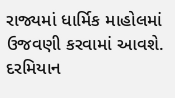રાજ્યમાં ધાર્મિક માહોલમાં ઉજવણી કરવામાં આવશે. દરમિયાન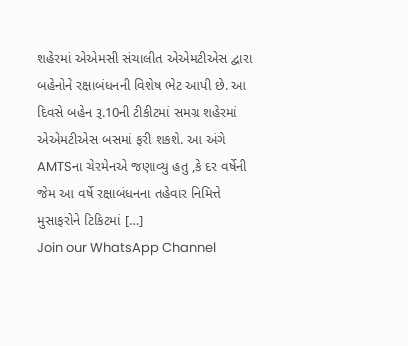શહેરમાં એએમસી સંચાલીત એએમટીએસ દ્વારા બહેનોને રક્ષાબંધનની વિશેષ ભેટ આપી છે. આ દિવસે બહેન રૂ.10ની ટીકીટમાં સમગ્ર શહેરમાં એએમટીએસ બસમાં ફરી શકશે. આ અંગે AMTSના ચેરમેનએ જણાવ્યુ હતુ ,કે દર વર્ષેની જેમ આ વર્ષે રક્ષાબંધનના તહેવાર નિમિત્તે મુસાફરોને ટિકિટમાં […]
Join our WhatsApp Channel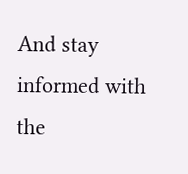And stay informed with the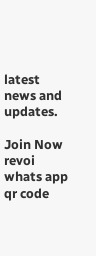latest news and updates.

Join Now
revoi whats app qr code